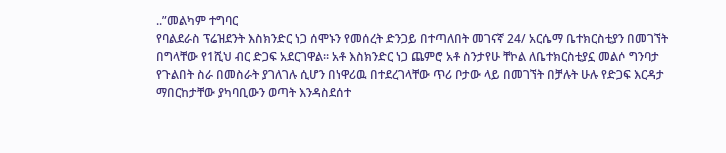..”መልካም ተግባር
የባልደራስ ፕሬዝደንት እስክንድር ነጋ ሰሞኑን የመሰረት ድንጋይ በተጣለበት መገናኛ 24/ አርሴማ ቤተክርስቲያን በመገኘት በግላቸው የ1ሺህ ብር ድጋፍ አደርገዋል። አቶ እስክንድር ነጋ ጨምሮ አቶ ስንታየሁ ቸኮል ለቤተክርስቲያኗ መልሶ ግንባታ የጉልበት ስራ በመስራት ያገለገሉ ሲሆን በነዋሪዉ በተደረገላቸው ጥሪ ቦታው ላይ በመገኘት በቻሉት ሁሉ የድጋፍ እርዳታ ማበርከታቸው ያካባቢውን ወጣት እንዳስደሰተ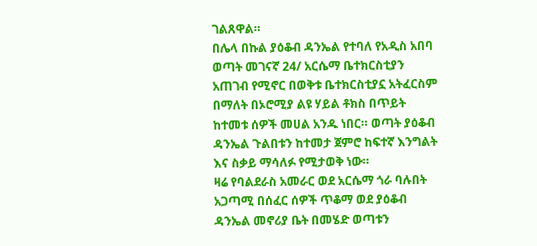ገልጸዋል።
በሌላ በኩል ያዕቆብ ዳንኤል የተባለ የአዲስ አበባ ወጣት መገናኛ 24/ አርሴማ ቤተክርስቲያን አጠገብ የሚኖር በወቅቱ ቤተክርስቲያኗ አትፈርስም በማለት በኦሮሚያ ልዩ ሃይል ቶክስ በጥይት ከተመቱ ሰዎች መሀል አንዱ ነበር። ወጣት ያዕቆብ ዳንኤል ጉልበቱን ከተመታ ጀምሮ ከፍተኛ እንግልት እና ስቃይ ማሳለፉ የሚታወቅ ነው።
ዛሬ የባልደራስ አመራር ወደ አርሴማ ጎራ ባሉበት አጋጣሚ በሰፈር ሰዎች ጥቆማ ወደ ያዕቆብ ዳንኤል መኖሪያ ቤት በመሄድ ወጣቱን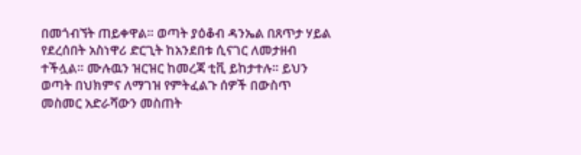በመጎብኘት ጠይቀዋል። ወጣት ያዕቆብ ዳንኤል በጸጥታ ሃይል የደረሰበት አስነዋሪ ድርጊት ከአንደበቱ ሲናገር ለመታዘብ ተችሏል። ሙሉዉን ዝርዝር ከመረጃ ቲቪ ይከታተሉ። ይህን ወጣት በህክምና ለማገዝ የምትፈልጉ ሰዎች በውስጥ መስመር አድራሻውን መስጠት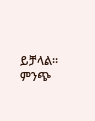ይቻላል።
ምንጭ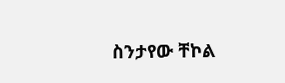ስንታየው ቸኮል